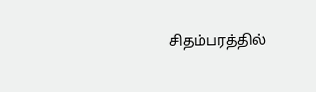சிதம்பரத்தில்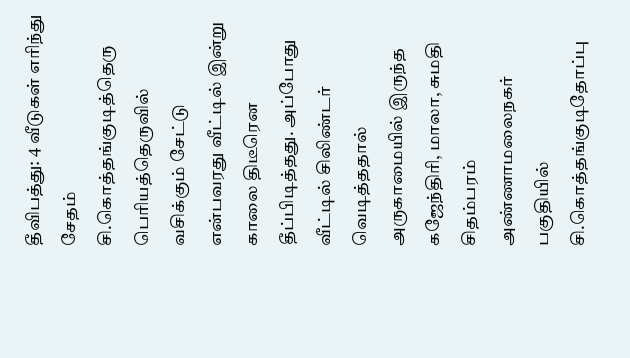தீவிபத்து: 4 வீடுகள் எரிந்து சேதம்
சி.கொத்தங்குடித்தெரு பெரியத்தெருவில் வசிக்கும் சேட்டு என்பவரது வீட்டில் இன்று காலை திடீரென தீப்பிடித்தது. அப்போது வீட்டில் சிலிண்டர் வெடித்ததால் அருகாமையில் இருந்த கஜேந்திரி, மாலா, சுமதி
சிதம்பரம் அண்ணாமலைநகர் பகுதியில் சி.கொத்தங்குடிதோப்பு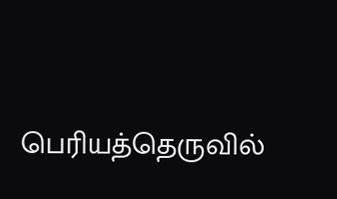பெரியத்தெருவில்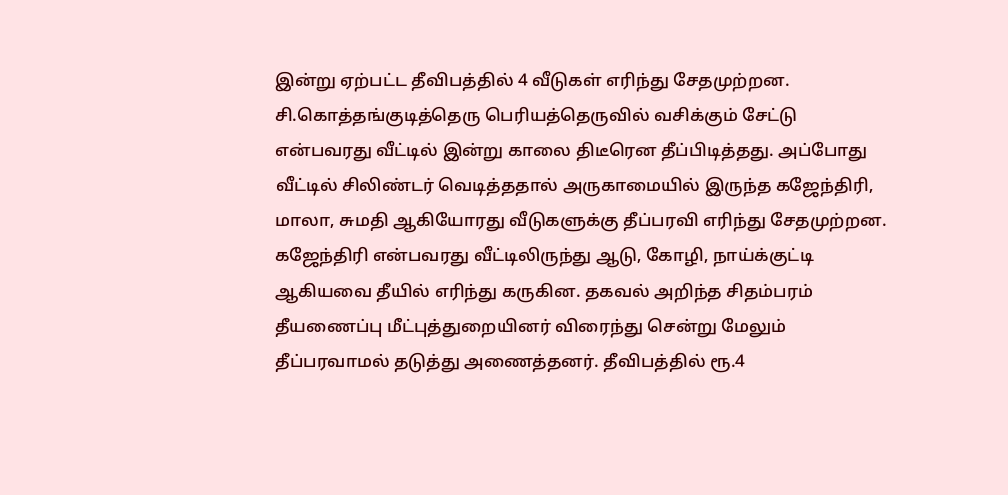இன்று ஏற்பட்ட தீவிபத்தில் 4 வீடுகள் எரிந்து சேதமுற்றன.
சி.கொத்தங்குடித்தெரு பெரியத்தெருவில் வசிக்கும் சேட்டு என்பவரது வீட்டில் இன்று காலை திடீரென தீப்பிடித்தது. அப்போது வீட்டில் சிலிண்டர் வெடித்ததால் அருகாமையில் இருந்த கஜேந்திரி, மாலா, சுமதி ஆகியோரது வீடுகளுக்கு தீப்பரவி எரிந்து சேதமுற்றன. கஜேந்திரி என்பவரது வீட்டிலிருந்து ஆடு, கோழி, நாய்க்குட்டி ஆகியவை தீயில் எரிந்து கருகின. தகவல் அறிந்த சிதம்பரம் தீயணைப்பு மீட்புத்துறையினர் விரைந்து சென்று மேலும் தீப்பரவாமல் தடுத்து அணைத்தனர். தீவிபத்தில் ரூ.4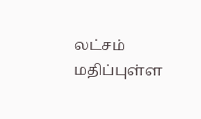லட்சம் மதிப்புள்ள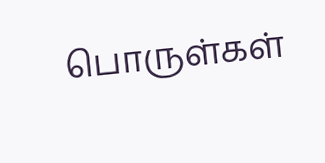பொருள்கள்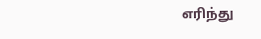எரிந்து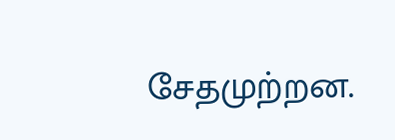சேதமுற்றன.